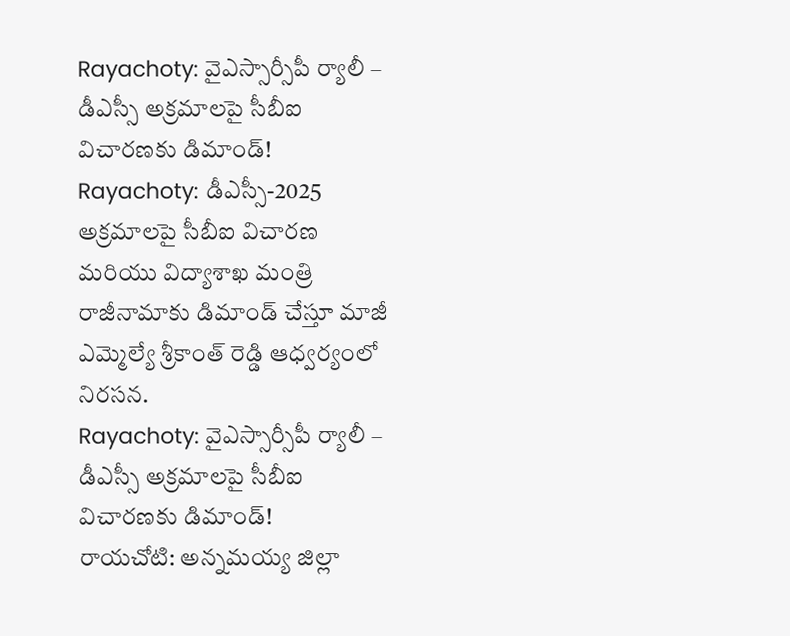Rayachoty: వైఎస్సార్సీపీ ర్యాలీ – డీఎస్సీ అక్రమాలపై సీబీఐ విచారణకు డిమాండ్!
Rayachoty: డీఎస్సీ-2025 అక్రమాలపై సీబీఐ విచారణ మరియు విద్యాశాఖ మంత్రి రాజీనామాకు డిమాండ్ చేస్తూ మాజీ ఎమ్మెల్యే శ్రీకాంత్ రెడ్డి ఆధ్వర్యంలో నిరసన.
Rayachoty: వైఎస్సార్సీపీ ర్యాలీ – డీఎస్సీ అక్రమాలపై సీబీఐ విచారణకు డిమాండ్!
రాయచోటి: అన్నమయ్య జిల్లా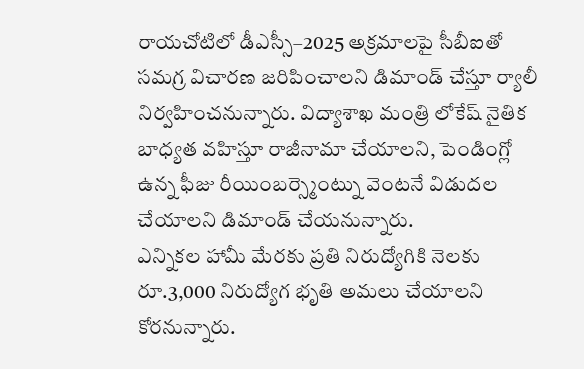రాయచోటిలో డీఎస్సీ–2025 అక్రమాలపై సీబీఐతో సమగ్ర విచారణ జరిపించాలని డిమాండ్ చేస్తూ ర్యాలీ నిర్వహించనున్నారు. విద్యాశాఖ మంత్రి లోకేష్ నైతిక బాధ్యత వహిస్తూ రాజీనామా చేయాలని, పెండింగ్లో ఉన్న ఫీజు రీయింబర్స్మెంట్ను వెంటనే విడుదల చేయాలని డిమాండ్ చేయనున్నారు.
ఎన్నికల హామీ మేరకు ప్రతి నిరుద్యోగికి నెలకు రూ.3,000 నిరుద్యోగ భృతి అమలు చేయాలని కోరనున్నారు.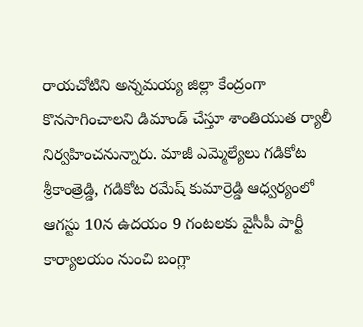రాయచోటిని అన్నమయ్య జిల్లా కేంద్రంగా కొనసాగించాలని డిమాండ్ చేస్తూ శాంతియుత ర్యాలీ నిర్వహించనున్నారు. మాజీ ఎమ్మెల్యేలు గడికోట శ్రీకాంత్రెడ్డి, గడికోట రమేష్ కుమార్రెడ్డి ఆధ్వర్యంలో ఆగస్టు 10న ఉదయం 9 గంటలకు వైసీపీ పార్టీ కార్యాలయం నుంచి బంగ్లా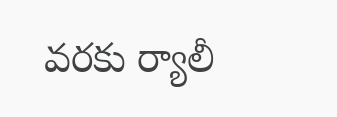వరకు ర్యాలీ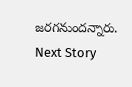జరగనుందన్నారు.
Next Story